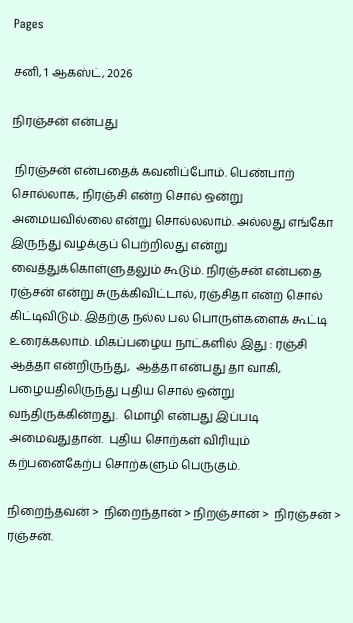Pages

சனி, 1 ஆகஸ்ட், 2026

நிரஞ்சன் என்பது

 நிரஞ்சன் என்பதைக் கவனிப்போம். பெண்பாற் சொல்லாக, நிரஞ்சி என்ற சொல் ஒன்று அமையவில்லை என்று சொல்லலாம். அல்லது எங்கோ இருந்து வழக்குப் பெற்றிலது என்று வைத்துக்கொள்ளுதலும் கூடும். நிரஞ்சன் என்பதை ரஞ்சன் என்று சுருக்கிவிட்டால், ரஞ்சிதா என்ற சொல் கிட்டிவிடும். இதற்கு நல்ல பல பொருள்களைக் கூட்டி உரைக்கலாம். மிகப்பழைய நாட்களில் இது : ரஞ்சி ஆத்தா என்றிருந்து,  ஆத்தா என்பது தா வாகி, பழையதிலிருந்து புதிய சொல் ஒன்று வந்திருக்கின்றது.  மொழி என்பது இப்படி அமைவதுதான்.  புதிய சொற்கள் விரியும் கற்பனைகேற்ப சொற்களும் பெருகும்.

நிறைந்தவன் >  நிறைந்தான் > நிறஞ்சான் >  நிரஞ்சன் > ரஞ்சன்.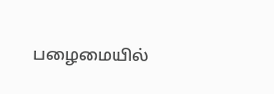பழைமையில்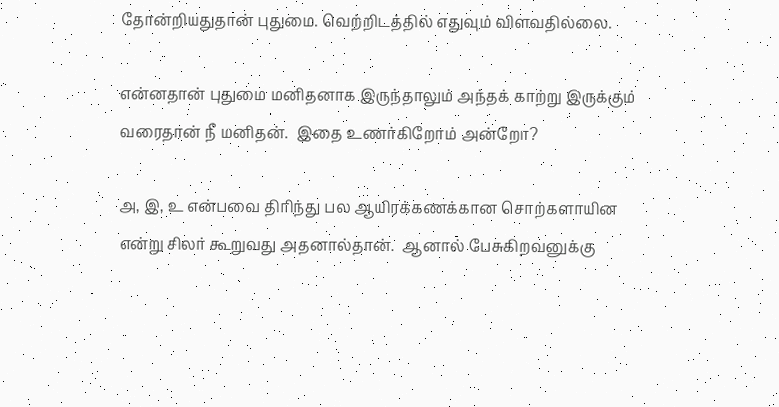தோன்றியதுதான் புதுமை. வெற்றிடத்தில் எதுவும் விளவதில்லை.

என்னதான் புதுமை மனிதனாக இருந்தாலும் அந்தக் காற்று இருக்கும் வரைதான் நீ மனிதன்.  இதை உணர்கிறோம் அன்றோ?

அ, இ, உ என்பவை திரிந்து பல ஆயிரக்கணக்கான சொற்களாயின என்று சிலர் கூறுவது அதனால்தான்.  ஆனால் பேசுகிறவனுக்கு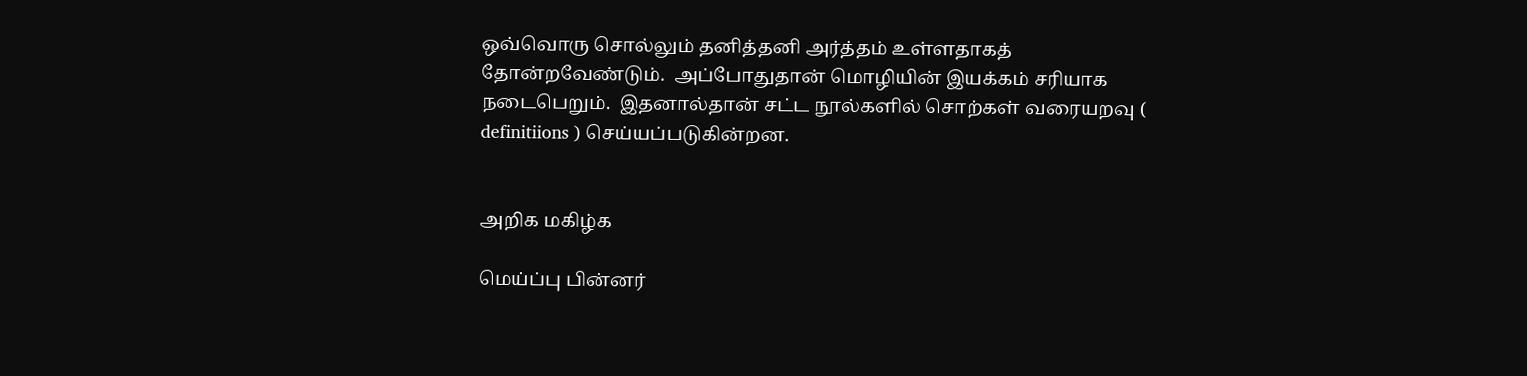ஒவ்வொரு சொல்லும் தனித்தனி அர்த்தம் உள்ளதாகத் தோன்றவேண்டும்.  அப்போதுதான் மொழியின் இயக்கம் சரியாக நடைபெறும்.  இதனால்தான் சட்ட நூல்களில் சொற்கள் வரையறவு (  definitiions ) செய்யப்படுகின்றன.


அறிக மகிழ்க

மெய்ப்பு பின்னர்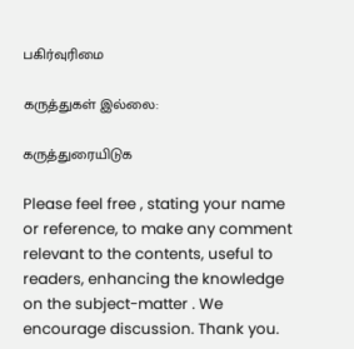பகிர்வுரிமை

கருத்துகள் இல்லை:

கருத்துரையிடுக

Please feel free , stating your name or reference, to make any comment relevant to the contents, useful to readers, enhancing the knowledge on the subject-matter . We encourage discussion. Thank you.